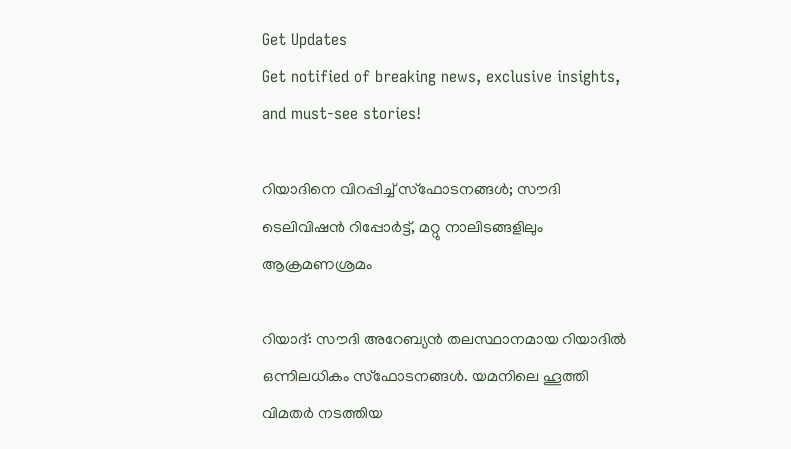Get Updates
Get notified of breaking news, exclusive insights, and must-see stories!

റിയാദിനെ വിറപ്പിച്ച് സ്‌ഫോടനങ്ങള്‍; സൗദി ടെലിവിഷന്‍ റിപ്പോര്‍ട്ട്, മറ്റു നാലിടങ്ങളിലും ആക്രമണശ്രമം

റിയാദ്: സൗദി അറേബ്യന്‍ തലസ്ഥാനമായ റിയാദില്‍ ഒന്നിലധികം സ്‌ഫോടനങ്ങള്‍. യമനിലെ ഹൂത്തി വിമതര്‍ നടത്തിയ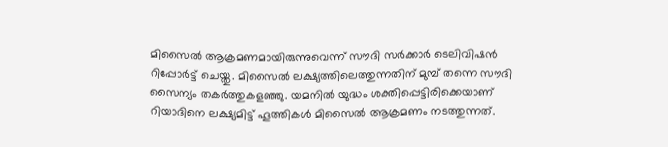മിസൈല്‍ ആക്രമണമായിരുന്നുവെന്ന് സൗദി സര്‍ക്കാര്‍ ടെലിവിഷന്‍ റിപ്പോര്‍ട്ട് ചെയ്തു. മിസൈല്‍ ലക്ഷ്യത്തിലെത്തുന്നതിന് മുമ്പ് തന്നെ സൗദി സൈന്യം തകര്‍ത്തുകളഞ്ഞു. യമനില്‍ യുദ്ധം ശക്തിപ്പെട്ടിരിക്കെയാണ് റിയാദിനെ ലക്ഷ്യമിട്ട് ഹൂത്തികള്‍ മിസൈല്‍ ആക്രമണം നടത്തുന്നത്.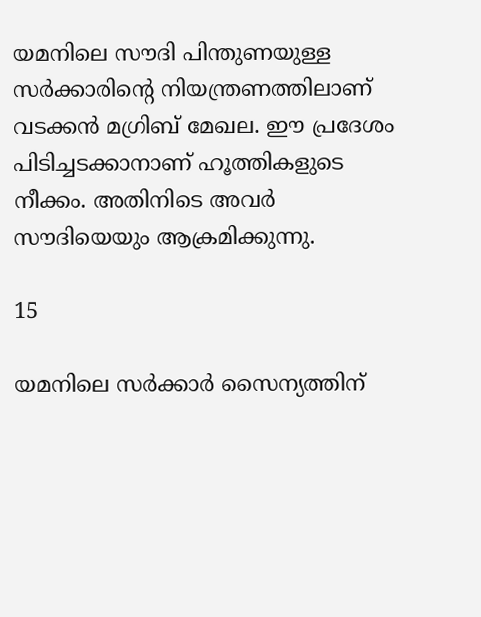യമനിലെ സൗദി പിന്തുണയുള്ള സര്‍ക്കാരിന്റെ നിയന്ത്രണത്തിലാണ് വടക്കന്‍ മഗ്രിബ് മേഖല. ഈ പ്രദേശം പിടിച്ചടക്കാനാണ് ഹൂത്തികളുടെ നീക്കം. അതിനിടെ അവര്‍ സൗദിയെയും ആക്രമിക്കുന്നു.

15

യമനിലെ സര്‍ക്കാര്‍ സൈന്യത്തിന്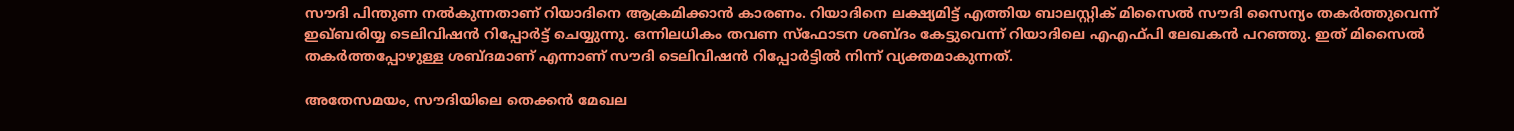സൗദി പിന്തുണ നല്‍കുന്നതാണ് റിയാദിനെ ആക്രമിക്കാന്‍ കാരണം. റിയാദിനെ ലക്ഷ്യമിട്ട് എത്തിയ ബാലസ്റ്റിക് മിസൈല്‍ സൗദി സൈന്യം തകര്‍ത്തുവെന്ന് ഇഖ്ബരിയ്യ ടെലിവിഷന്‍ റിപ്പോര്‍ട്ട് ചെയ്യുന്നു. ഒന്നിലധികം തവണ സ്‌ഫോടന ശബ്ദം കേട്ടുവെന്ന് റിയാദിലെ എഎഫ്പി ലേഖകന്‍ പറഞ്ഞു. ഇത് മിസൈല്‍ തകര്‍ത്തപ്പോഴുള്ള ശബ്ദമാണ് എന്നാണ് സൗദി ടെലിവിഷന്‍ റിപ്പോര്‍ട്ടില്‍ നിന്ന് വ്യക്തമാകുന്നത്.

അതേസമയം, സൗദിയിലെ തെക്കന്‍ മേഖല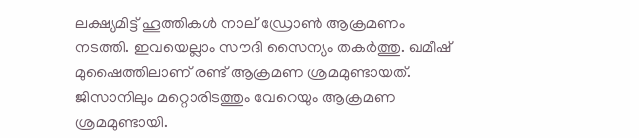ലക്ഷ്യമിട്ട് ഹൂത്തികള്‍ നാല് ഡ്രോണ്‍ ആക്രമണം നടത്തി. ഇവയെല്ലാം സൗദി സൈന്യം തകര്‍ത്തു. ഖമീഷ് മുഷൈത്തിലാണ് രണ്ട് ആക്രമണ ശ്രമമുണ്ടായത്. ജിസാനിലും മറ്റൊരിടത്തും വേറെയും ആക്രമണ ശ്രമമുണ്ടായി.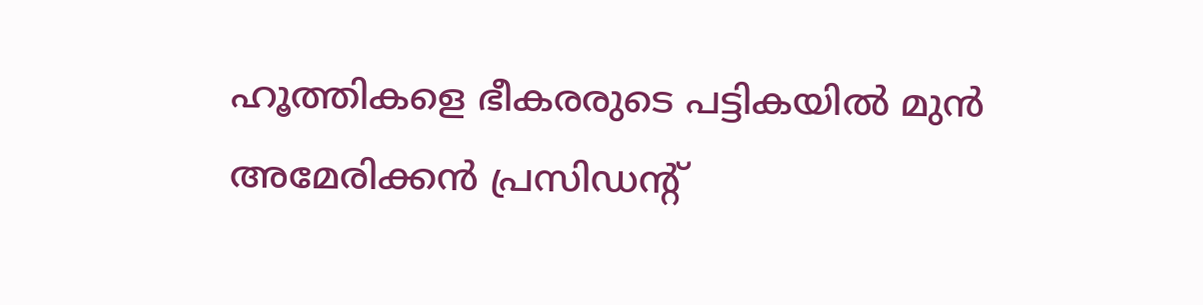ഹൂത്തികളെ ഭീകരരുടെ പട്ടികയില്‍ മുന്‍ അമേരിക്കന്‍ പ്രസിഡന്റ്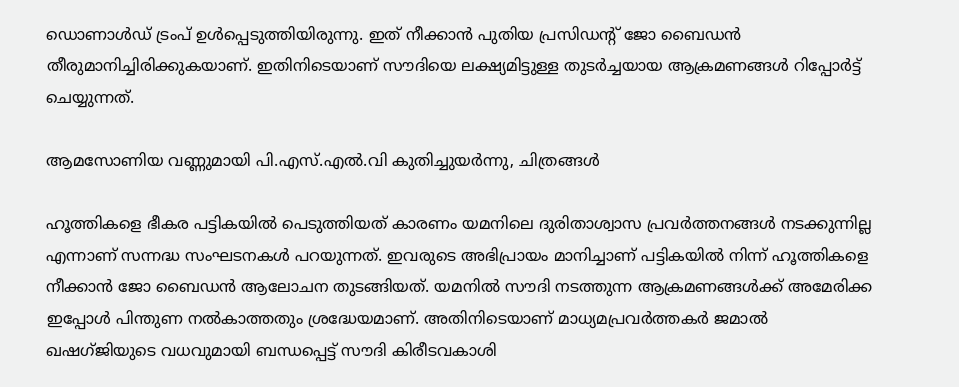ഡൊണാള്‍ഡ് ട്രംപ് ഉള്‍പ്പെടുത്തിയിരുന്നു. ഇത് നീക്കാന്‍ പുതിയ പ്രസിഡന്റ് ജോ ബൈഡന്‍ തീരുമാനിച്ചിരിക്കുകയാണ്. ഇതിനിടെയാണ് സൗദിയെ ലക്ഷ്യമിട്ടുള്ള തുടര്‍ച്ചയായ ആക്രമണങ്ങള്‍ റിപ്പോര്‍ട്ട് ചെയ്യുന്നത്.

ആമസോണിയ വണ്ണുമായി പി.എസ്.എല്‍.വി കുതിച്ചുയര്‍ന്നു, ചിത്രങ്ങള്‍

ഹൂത്തികളെ ഭീകര പട്ടികയില്‍ പെടുത്തിയത് കാരണം യമനിലെ ദുരിതാശ്വാസ പ്രവര്‍ത്തനങ്ങള്‍ നടക്കുന്നില്ല എന്നാണ് സന്നദ്ധ സംഘടനകള്‍ പറയുന്നത്. ഇവരുടെ അഭിപ്രായം മാനിച്ചാണ് പട്ടികയില്‍ നിന്ന് ഹൂത്തികളെ നീക്കാന്‍ ജോ ബൈഡന്‍ ആലോചന തുടങ്ങിയത്. യമനില്‍ സൗദി നടത്തുന്ന ആക്രമണങ്ങള്‍ക്ക് അമേരിക്ക ഇപ്പോള്‍ പിന്തുണ നല്‍കാത്തതും ശ്രദ്ധേയമാണ്. അതിനിടെയാണ് മാധ്യമപ്രവര്‍ത്തകര്‍ ജമാല്‍ ഖഷഗ്ജിയുടെ വധവുമായി ബന്ധപ്പെട്ട് സൗദി കിരീടവകാശി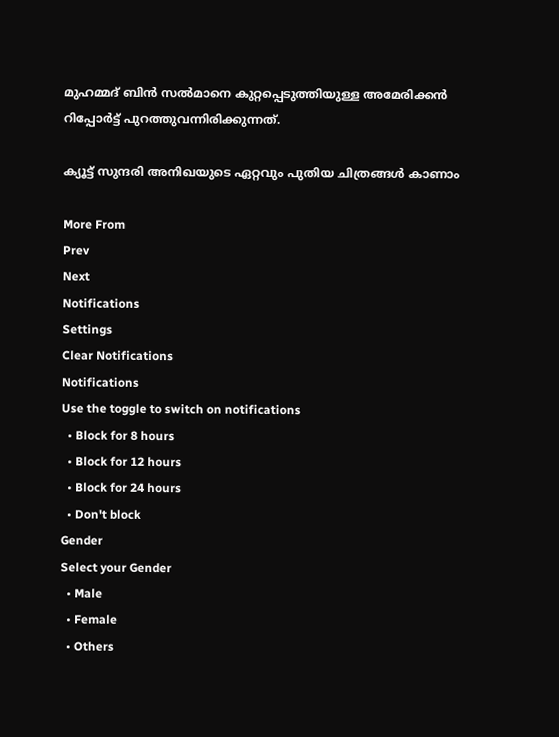മുഹമ്മദ് ബിന്‍ സല്‍മാനെ കുറ്റപ്പെടുത്തിയുള്ള അമേരിക്കന്‍ റിപ്പോര്‍ട്ട് പുറത്തുവന്നിരിക്കുന്നത്.

ക്യൂട്ട് സുന്ദരി അനിഖയുടെ ഏറ്റവും പുതിയ ചിത്രങ്ങള്‍ കാണാം

More From
Prev
Next
Notifications
Settings
Clear Notifications
Notifications
Use the toggle to switch on notifications
  • Block for 8 hours
  • Block for 12 hours
  • Block for 24 hours
  • Don't block
Gender
Select your Gender
  • Male
  • Female
  • Others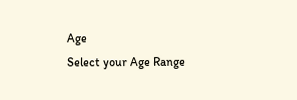Age
Select your Age Range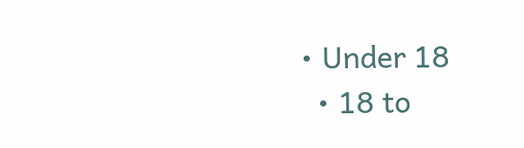• Under 18
  • 18 to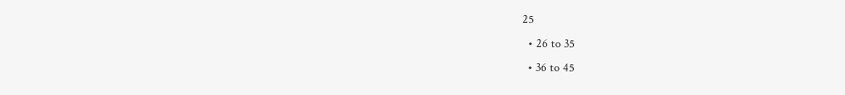25
  • 26 to 35
  • 36 to 45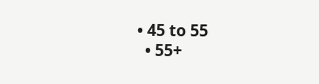• 45 to 55
  • 55+